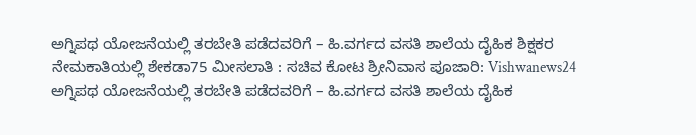ಅಗ್ನಿಪಥ ಯೋಜನೆಯಲ್ಲಿ ತರಬೇತಿ ಪಡೆದವರಿಗೆ – ಹಿ.ವರ್ಗದ ವಸತಿ ಶಾಲೆಯ ದೈಹಿಕ ಶಿಕ್ಷಕರ ನೇಮಕಾತಿಯಲ್ಲಿ ಶೇಕಡಾ75 ಮೀಸಲಾತಿ : ಸಚಿವ ಕೋಟ ಶ್ರೀನಿವಾಸ ಪೂಜಾರಿ: Vishwanews24
ಅಗ್ನಿಪಥ ಯೋಜನೆಯಲ್ಲಿ ತರಬೇತಿ ಪಡೆದವರಿಗೆ – ಹಿ.ವರ್ಗದ ವಸತಿ ಶಾಲೆಯ ದೈಹಿಕ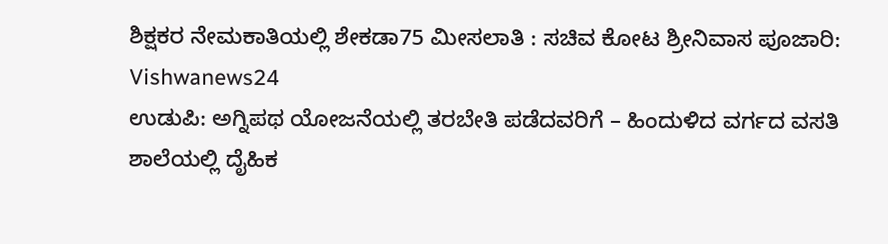ಶಿಕ್ಷಕರ ನೇಮಕಾತಿಯಲ್ಲಿ ಶೇಕಡಾ75 ಮೀಸಲಾತಿ : ಸಚಿವ ಕೋಟ ಶ್ರೀನಿವಾಸ ಪೂಜಾರಿ: Vishwanews24
ಉಡುಪಿ: ಅಗ್ನಿಪಥ ಯೋಜನೆಯಲ್ಲಿ ತರಬೇತಿ ಪಡೆದವರಿಗೆ – ಹಿಂದುಳಿದ ವರ್ಗದ ವಸತಿ ಶಾಲೆಯಲ್ಲಿ ದೈಹಿಕ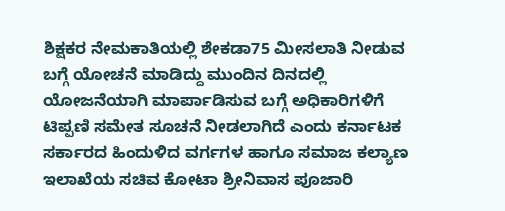ಶಿಕ್ಷಕರ ನೇಮಕಾತಿಯಲ್ಲಿ ಶೇಕಡಾ75 ಮೀಸಲಾತಿ ನೀಡುವ ಬಗ್ಗೆ ಯೋಚನೆ ಮಾಡಿದ್ದು ಮುಂದಿನ ದಿನದಲ್ಲಿ ಯೋಜನೆಯಾಗಿ ಮಾರ್ಪಾಡಿಸುವ ಬಗ್ಗೆ ಅಧಿಕಾರಿಗಳಿಗೆ ಟಿಪ್ಪಣಿ ಸಮೇತ ಸೂಚನೆ ನೀಡಲಾಗಿದೆ ಎಂದು ಕರ್ನಾಟಕ ಸರ್ಕಾರದ ಹಿಂದುಳಿದ ವರ್ಗಗಳ ಹಾಗೂ ಸಮಾಜ ಕಲ್ಯಾಣ ಇಲಾಖೆಯ ಸಚಿವ ಕೋಟಾ ಶ್ರೀನಿವಾಸ ಪೂಜಾರಿ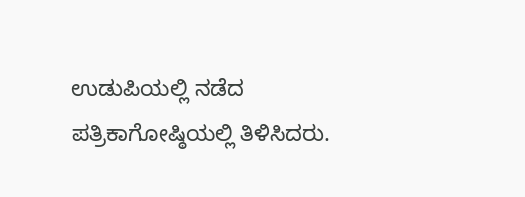ಉಡುಪಿಯಲ್ಲಿ ನಡೆದ ಪತ್ರಿಕಾಗೋಷ್ಠಿಯಲ್ಲಿ ತಿಳಿಸಿದರು.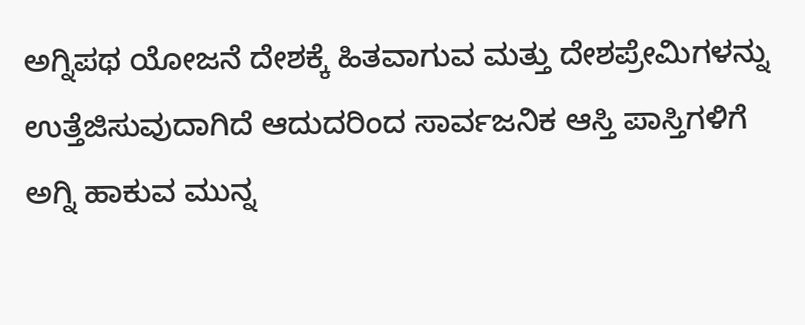ಅಗ್ನಿಪಥ ಯೋಜನೆ ದೇಶಕ್ಕೆ ಹಿತವಾಗುವ ಮತ್ತು ದೇಶಪ್ರೇಮಿಗಳನ್ನು ಉತ್ತೆಜಿಸುವುದಾಗಿದೆ ಆದುದರಿಂದ ಸಾರ್ವಜನಿಕ ಆಸ್ತಿ ಪಾಸ್ತಿಗಳಿಗೆ ಅಗ್ನಿ ಹಾಕುವ ಮುನ್ನ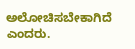ಅಲೋಚಿಸಬೇಕಾಗಿದೆ ಎಂದರು.